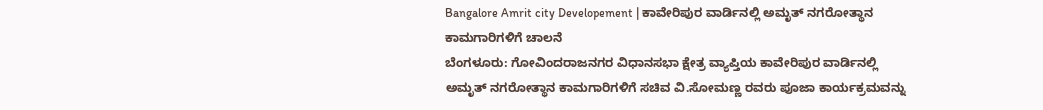Bangalore Amrit city Developement | ಕಾವೇರಿಪುರ ವಾರ್ಡಿನಲ್ಲಿ ಅಮೃತ್ ನಗರೋತ್ಥಾನ ಕಾಮಗಾರಿಗಳಿಗೆ ಚಾಲನೆ
ಬೆಂಗಳೂರು: ಗೋವಿಂದರಾಜನಗರ ವಿಧಾನಸಭಾ ಕ್ಷೇತ್ರ ವ್ಯಾಪ್ತಿಯ ಕಾವೇರಿಪುರ ವಾರ್ಡಿನಲ್ಲಿ ಅಮೃತ್ ನಗರೋತ್ಥಾನ ಕಾಮಗಾರಿಗಳಿಗೆ ಸಚಿವ ವಿ.ಸೋಮಣ್ಣ ರವರು ಪೂಜಾ ಕಾರ್ಯಕ್ರಮವನ್ನು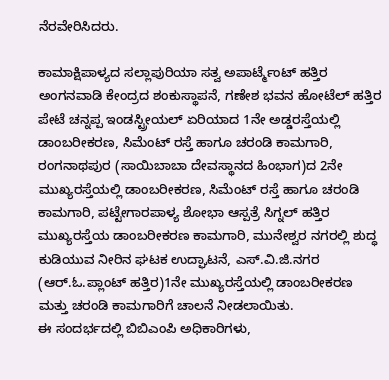ನೆರವೇರಿಸಿದರು.

ಕಾಮಾಕ್ಷಿಪಾಳ್ಯದ ಸಲ್ಲಾಪುರಿಯಾ ಸತ್ವ ಅಪಾರ್ಟ್ಮೆಂಟ್ ಹತ್ತಿರ ಅಂಗನವಾಡಿ ಕೇಂದ್ರದ ಶಂಕುಸ್ಥಾಪನೆ, ಗಣೇಶ ಭವನ ಹೋಟೆಲ್ ಹತ್ತಿರ ಪೇಟೆ ಚನ್ನಪ್ಪ ಇಂಡಸ್ಟ್ರೀಯಲ್ ಏರಿಯಾದ 1ನೇ ಅಡ್ಡರಸ್ತೆಯಲ್ಲಿ ಡಾಂಬರೀಕರಣ, ಸಿಮೆಂಟ್ ರಸ್ತೆ ಹಾಗೂ ಚರಂಡಿ ಕಾಮಗಾರಿ, ರಂಗನಾಥಪುರ (ಸಾಯಿಬಾಬಾ ದೇವಸ್ಥಾನದ ಹಿಂಭಾಗ)ದ 2ನೇ ಮುಖ್ಯರಸ್ತೆಯಲ್ಲಿ ಡಾಂಬರೀಕರಣ, ಸಿಮೆಂಟ್ ರಸ್ತೆ ಹಾಗೂ ಚರಂಡಿ ಕಾಮಗಾರಿ, ಪಟ್ಟೇಗಾರಪಾಳ್ಯ ಶೋಭಾ ಆಸ್ಪತ್ರೆ ಸಿಗ್ನಲ್ ಹತ್ತಿರ ಮುಖ್ಯರಸ್ತೆಯ ಡಾಂಬರೀಕರಣ ಕಾಮಗಾರಿ, ಮುನೇಶ್ವರ ನಗರಲ್ಲಿ ಶುದ್ಧ ಕುಡಿಯುವ ನೀರಿನ ಘಟಕ ಉದ್ಘಾಟನೆ, ಎಸ್.ವಿ.ಜಿ.ನಗರ (ಆರ್.ಓ.ಪ್ಲಾಂಟ್ ಹತ್ತಿರ)1ನೇ ಮುಖ್ಯರಸ್ತೆಯಲ್ಲಿ ಡಾಂಬರೀಕರಣ ಮತ್ತು ಚರಂಡಿ ಕಾಮಗಾರಿಗೆ ಚಾಲನೆ ನೀಡಲಾಯಿತು.
ಈ ಸಂದರ್ಭದಲ್ಲಿ ಬಿಬಿಎಂಪಿ ಅಧಿಕಾರಿಗಳು,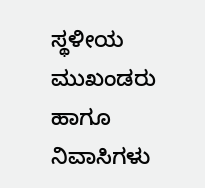ಸ್ಥಳೀಯ ಮುಖಂಡರು ಹಾಗೂ ನಿವಾಸಿಗಳು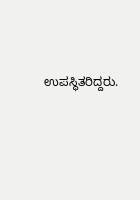ಉಪಸ್ಥಿತರಿದ್ದರು.